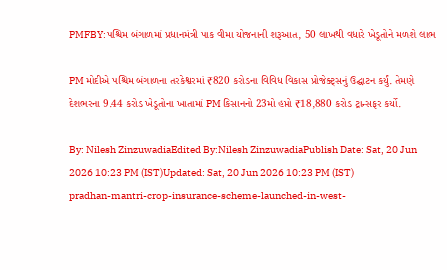PMFBY:પશ્ચિમ બંગાળમાં પ્રધાનમંત્રી પાક વીમા યોજનાની શરૂઆત, 50 લાખથી વધારે ખેડૂતોને મળશે લાભ

PM મોદીએ પશ્ચિમ બંગાળના તરકેશ્વરમાં ₹820 કરોડના વિવિધ વિકાસ પ્રોજેક્ટ્સનું ઉદ્ઘાટન કર્યું. તેમણે દેશભરના 9.44 કરોડ ખેડૂતોના ખાતામાં PM કિસાનનો 23મો હપ્તો ₹18,880 કરોડ ટ્રાન્સફર કર્યો.

By: Nilesh ZinzuwadiaEdited By:Nilesh ZinzuwadiaPublish Date: Sat, 20 Jun 2026 10:23 PM (IST)Updated: Sat, 20 Jun 2026 10:23 PM (IST)
pradhan-mantri-crop-insurance-scheme-launched-in-west-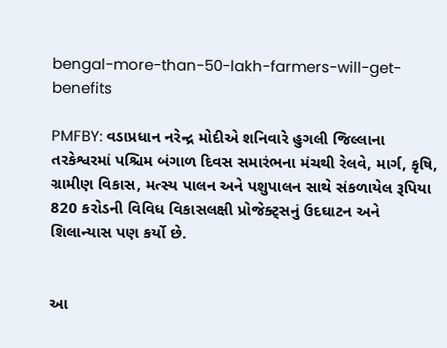bengal-more-than-50-lakh-farmers-will-get-benefits

PMFBY: વડાપ્રધાન નરેન્દ્ર મોદીએ શનિવારે હુગલી જિલ્લાના તરકેશ્વરમાં પશ્ચિમ બંગાળ દિવસ સમારંભના મંચથી રેલવે, માર્ગ, કૃષિ, ગ્રામીણ વિકાસ, મત્સ્ય પાલન અને પશુપાલન સાથે સંકળાયેલ રૂપિયા 820 કરોડની વિવિધ વિકાસલક્ષી પ્રોજેક્ટ્સનું ઉદઘાટન અને શિલાન્યાસ પણ કર્યો છે.


આ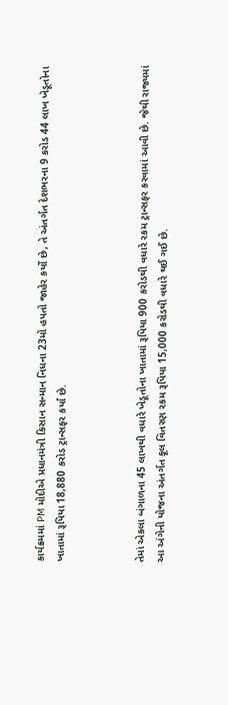કાર્યક્રમમાં PM મોદીએ પ્રધાનમંત્રી કિસાન સન્માન નિધના 23મો હપતો જાહેર કર્યો છે, તે અંતર્ગત દેશભરના 9 કરોડ 44 લાખ ખેડૂતોના ખાતામાં રૂપિયા 18,880 કરોડ ટ્રાન્સફર કર્યાં છે.



તેમાં એકલા બંગાળના 45 લાખથી વધારે ખેડૂતોના ખાતામાં રૂપિયા 900 કરોડથી વધારે રકમ ટ્રાન્સફર કરવામાં આવી છે. જેથી રાજ્યમાં આ અંગેની યોજના અંતર્ગત કૂલ વિતરણ રકમ રૂપિયા 15,000 કરોડથી વધારે થઈ ગઈ છે.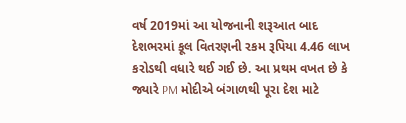વર્ષ 2019માં આ યોજનાની શરૂઆત બાદ દેશભરમાં કૂલ વિતરણની રકમ રૂપિયા 4.46 લાખ કરોડથી વધારે થઈ ગઈ છે. આ પ્રથમ વખત છે કે જ્યારે PM મોદીએ બંગાળથી પૂરા દેશ માટે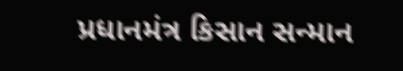પ્રધાનમંત્ર કિસાન સન્માન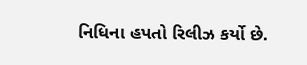નિધિના હપતો રિલીઝ કર્યો છે.